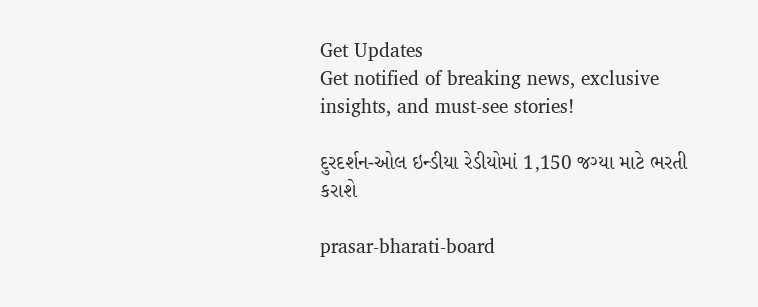Get Updates
Get notified of breaking news, exclusive insights, and must-see stories!

દુરદર્શન-ઓલ ઇન્ડીયા રેડીયોમાં 1,150 જગ્યા માટે ભરતી કરાશે

prasar-bharati-board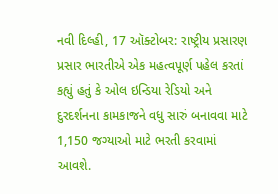નવી દિલ્હી, 17 ઑક્ટોબર: રાષ્ટ્રીય પ્રસારણ પ્રસાર ભારતીએ એક મહત્વપૂર્ણ પહેલ કરતાં કહ્યું હતું કે ઓલ ઇન્ડિયા રેડિયો અને દુરદર્શનના કામકાજને વધુ સારું બનાવવા માટે 1,150 જગ્યાઓ માટે ભરતી કરવામાં આવશે.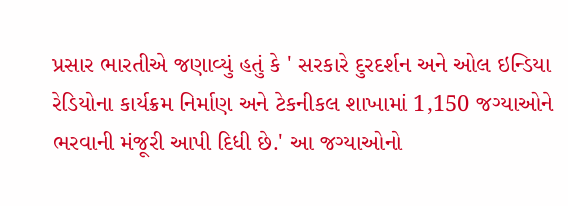પ્રસાર ભારતીએ જણાવ્યું હતું કે ' સરકારે દુરદર્શન અને ઓલ ઇન્ડિયા રેડિયોના કાર્યક્રમ નિર્માણ અને ટેકનીકલ શાખામાં 1,150 જગ્યાઓને ભરવાની મંજૂરી આપી દિધી છે.' આ જગ્યાઓનો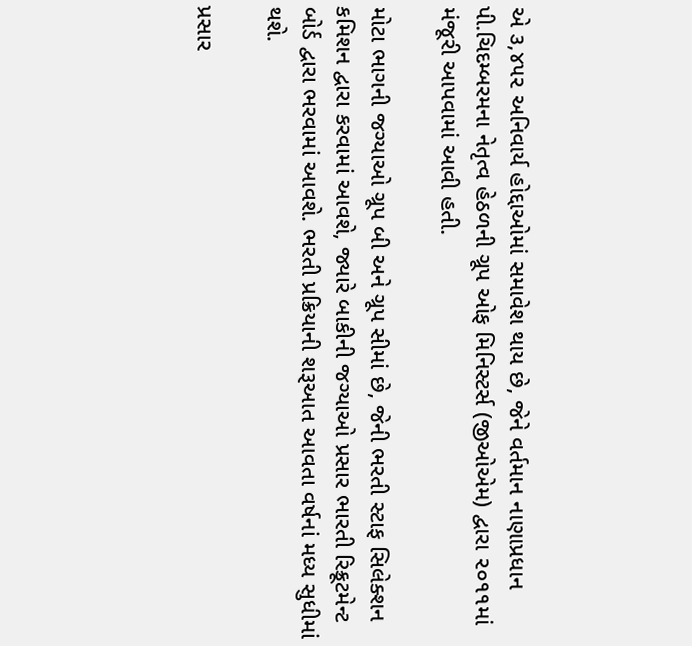એ ૩,૪૫૨ અનિવાર્ય હોદ્દાઓમાં સમાવેશ થાય છે, જેને વર્તમાન નાણાપ્રધાન પી.ચિદમ્બરમના નેતૃત્વ હેઠળની ગ્રૂપ ઓફ મિનિસ્ટર્સ (જીઓએમ) દ્વારા ૨૦૧૧માં મંજૂરી આપવામાં આવી હતી.

મોટા ભાગની જગ્યાઓ ગ્રૂપ બી અને ગ્રૂપ સીમાં છે, જેની ભરતી સ્ટાફ સિલેક્શન કમિશન દ્વારા કરવામાં આવશે, જ્યારે બાકીની જગ્યાઓ પ્રસાર ભારતી રિક્રૂટમેન્ટ બોર્ડ દ્વારા ભરવામાં આવશે. ભરતી પ્રક્રિયાની શરૂઆત આવતા વર્ષનાં મધ્ય સુધીમાં થશે.

પ્રસાર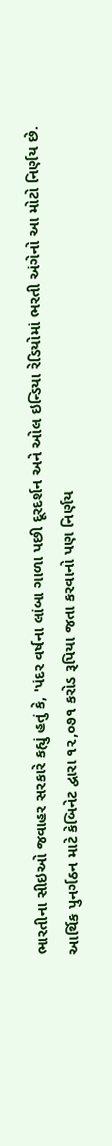ભારતીના સીઇઓ જવાહર સરકારે કહ્યું હતું કે, 'પંદર વર્ષના લાંબા ગાળા પછી દૂરદર્શન અને ઓલ ઇન્ડિયા રેડિયોમાં ભરતી અંગેનો આ મોટો નિર્ણય છે.
આર્થિક પુનર્ગઠન માટે કેબિનેટ દ્વારા ૧૨,૦૭૧ કરોડ રૂપિયા જતા કરવાનો પણ નિર્ણય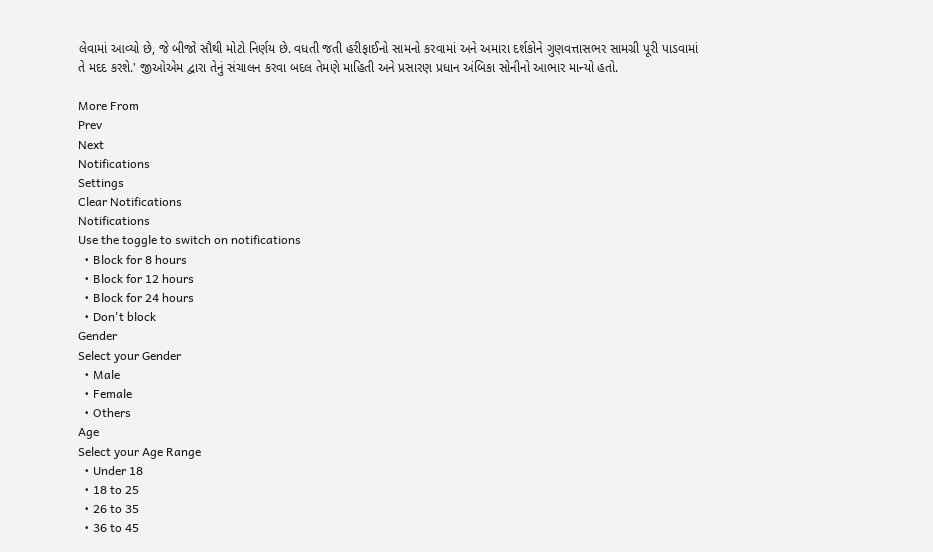લેવામાં આવ્યો છે, જે બીજો સૌથી મોટો નિર્ણય છે. વધતી જતી હરીફાઈનો સામનો કરવામાં અને અમારા દર્શકોને ગુણવત્તાસભર સામગ્રી પૂરી પાડવામાં તે મદદ કરશે.' જીઓએમ દ્વારા તેનું સંચાલન કરવા બદલ તેમણે માહિતી અને પ્રસારણ પ્રધાન અંબિકા સોનીનો આભાર માન્યો હતો.

More From
Prev
Next
Notifications
Settings
Clear Notifications
Notifications
Use the toggle to switch on notifications
  • Block for 8 hours
  • Block for 12 hours
  • Block for 24 hours
  • Don't block
Gender
Select your Gender
  • Male
  • Female
  • Others
Age
Select your Age Range
  • Under 18
  • 18 to 25
  • 26 to 35
  • 36 to 45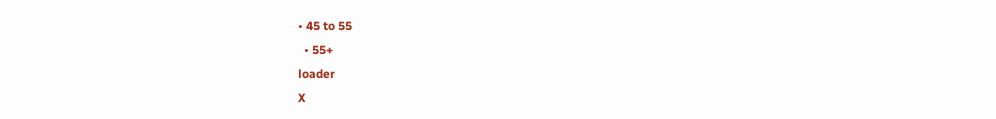• 45 to 55
  • 55+
loader
X